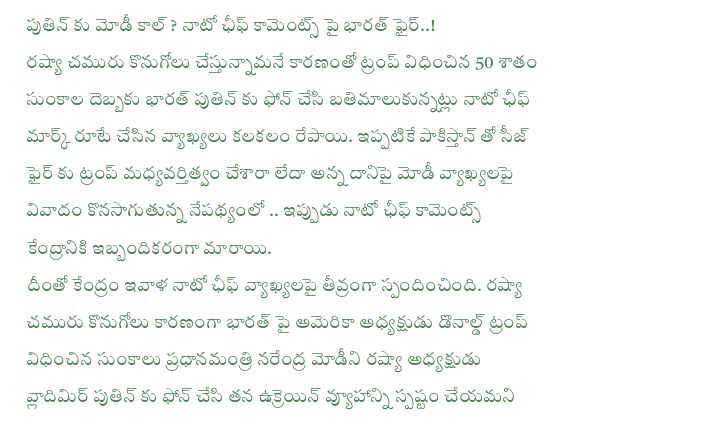పుతిన్ కు మోడీ కాల్ ? నాటో ఛీఫ్ కామెంట్స్ పై భారత్ ఫైర్..!
రష్యా చమురు కొనుగోలు చేస్తున్నామనే కారణంతో ట్రంప్ విధించిన 50 శాతం సుంకాల దెబ్బకు భారత్ పుతిన్ కు ఫోన్ చేసి బతిమాలుకున్నట్లు నాటో ఛీఫ్ మార్క్ రూటే చేసిన వ్యాఖ్యలు కలకలం రేపాయి. ఇప్పటికే పాకిస్తాన్ తో సీజ్ ఫైర్ కు ట్రంప్ మధ్యవర్తిత్వం చేశారా లేదా అన్న దానిపై మోడీ వ్యాఖ్యలపై వివాదం కొనసాగుతున్న నేపథ్యంలో .. ఇప్పుడు నాటో ఛీఫ్ కామెంట్స్ కేంద్రానికి ఇబ్బందికరంగా మారాయి.
దీంతో కేంద్రం ఇవాళ నాటో ఛీఫ్ వ్యాఖ్యలపై తీవ్రంగా స్పందించింది. రష్యా చమురు కొనుగోలు కారణంగా భారత్ పై అమెరికా అధ్యక్షుడు డొనాల్డ్ ట్రంప్ విధించిన సుంకాలు ప్రధానమంత్రి నరేంద్ర మోడీని రష్యా అధ్యక్షుడు వ్లాదిమిర్ పుతిన్ కు ఫోన్ చేసి తన ఉక్రెయిన్ వ్యూహాన్ని స్పష్టం చేయమని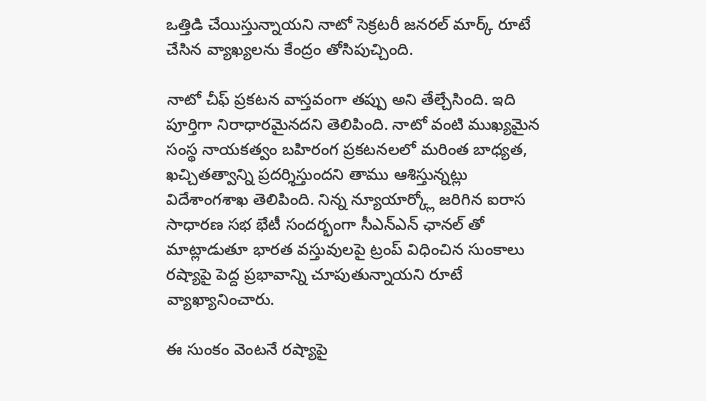ఒత్తిడి చేయిస్తున్నాయని నాటో సెక్రటరీ జనరల్ మార్క్ రూటే చేసిన వ్యాఖ్యలను కేంద్రం తోసిపుచ్చింది.

నాటో చీఫ్ ప్రకటన వాస్తవంగా తప్పు అని తేల్చేసింది. ఇది పూర్తిగా నిరాధారమైనదని తెలిపింది. నాటో వంటి ముఖ్యమైన సంస్థ నాయకత్వం బహిరంగ ప్రకటనలలో మరింత బాధ్యత, ఖచ్చితత్వాన్ని ప్రదర్శిస్తుందని తాము ఆశిస్తున్నట్లు విదేశాంగశాఖ తెలిపింది. నిన్న న్యూయార్క్లో జరిగిన ఐరాస సాధారణ సభ భేటీ సందర్భంగా సీఎన్ఎన్ ఛానల్ తో మాట్లాడుతూ భారత వస్తువులపై ట్రంప్ విధించిన సుంకాలు రష్యాపై పెద్ద ప్రభావాన్ని చూపుతున్నాయని రూటే వ్యాఖ్యానించారు.

ఈ సుంకం వెంటనే రష్యాపై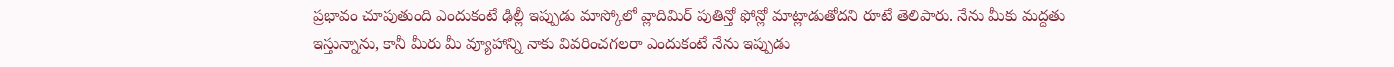ప్రభావం చూపుతుంది ఎందుకంటే ఢిల్లీ ఇప్పుడు మాస్కోలో వ్లాదిమిర్ పుతిన్తో ఫోన్లో మాట్లాడుతోదని రూటే తెలిపారు. నేను మీకు మద్దతు ఇస్తున్నాను, కానీ మీరు మీ వ్యూహాన్ని నాకు వివరించగలరా ఎందుకంటే నేను ఇప్పుడు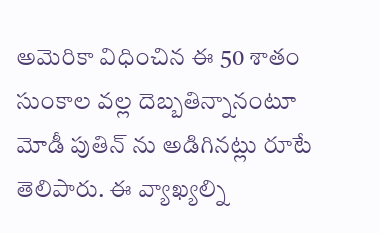అమెరికా విధించిన ఈ 50 శాతం సుంకాల వల్ల దెబ్బతిన్నానంటూ మోడీ పుతిన్ ను అడిగినట్లు రూటే తెలిపారు. ఈ వ్యాఖ్యల్ని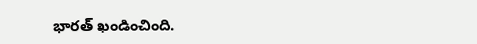భారత్ ఖండించింది.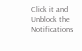Click it and Unblock the Notifications